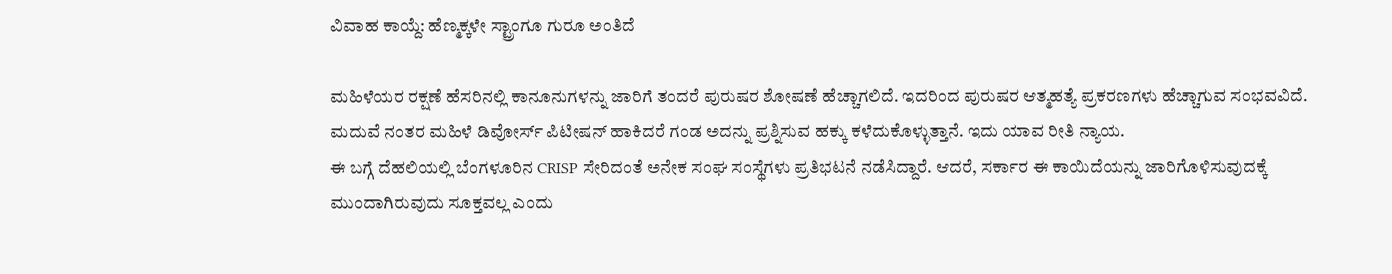ವಿವಾಹ ಕಾಯ್ದೆ: ಹೆಣ್ಮಕ್ಕಳೇ ಸ್ಟ್ರಾಂಗೂ ಗುರೂ ಅಂತಿದೆ

ಮಹಿಳೆಯರ ರಕ್ಷಣೆ ಹೆಸರಿನಲ್ಲಿ ಕಾನೂನುಗಳನ್ನು ಜಾರಿಗೆ ತಂದರೆ ಪುರುಷರ ಶೋಷಣೆ ಹೆಚ್ಚಾಗಲಿದೆ. ಇದರಿಂದ ಪುರುಷರ ಆತ್ಮಹತ್ಯೆ ಪ್ರಕರಣಗಳು ಹೆಚ್ಚಾಗುವ ಸಂಭವವಿದೆ. ಮದುವೆ ನಂತರ ಮಹಿಳೆ ಡಿವೋರ್ಸ್ ಪಿಟೀಷನ್ ಹಾಕಿದರೆ ಗಂಡ ಅದನ್ನು ಪ್ರಶ್ನಿಸುವ ಹಕ್ಕು ಕಳೆದುಕೊಳ್ಳುತ್ತಾನೆ. ಇದು ಯಾವ ರೀತಿ ನ್ಯಾಯ.
ಈ ಬಗ್ಗೆ ದೆಹಲಿಯಲ್ಲಿ ಬೆಂಗಳೂರಿನ CRISP ಸೇರಿದಂತೆ ಅನೇಕ ಸಂಘ ಸಂಸ್ಥೆಗಳು ಪ್ರತಿಭಟನೆ ನಡೆಸಿದ್ದಾರೆ. ಆದರೆ, ಸರ್ಕಾರ ಈ ಕಾಯಿದೆಯನ್ನು ಜಾರಿಗೊಳಿಸುವುದಕ್ಕೆ ಮುಂದಾಗಿರುವುದು ಸೂಕ್ತವಲ್ಲ ಎಂದು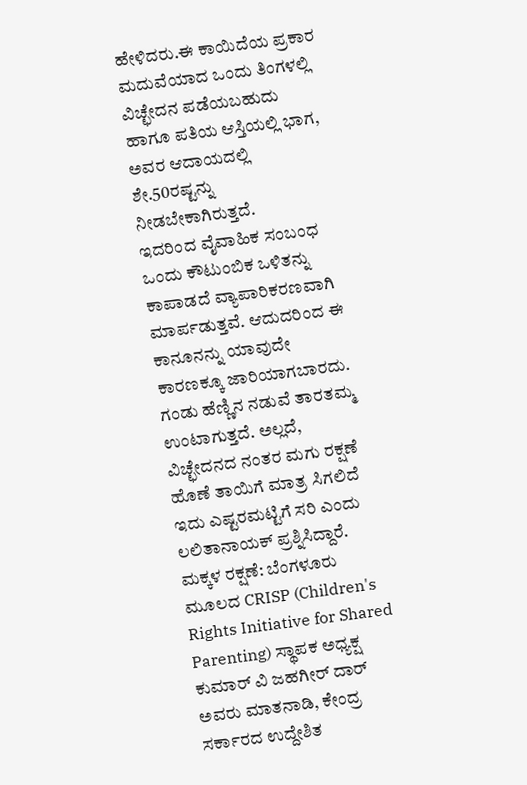ಹೇಳಿದರು.ಈ ಕಾಯಿದೆಯ ಪ್ರಕಾರ ಮದುವೆಯಾದ ಒಂದು ತಿಂಗಳಲ್ಲಿ ವಿಚ್ಛೇದನ ಪಡೆಯಬಹುದು ಹಾಗೂ ಪತಿಯ ಆಸ್ತಿಯಲ್ಲಿ ಭಾಗ, ಅವರ ಆದಾಯದಲ್ಲಿ ಶೇ.50ರಷ್ಟನ್ನು ನೀಡಬೇಕಾಗಿರುತ್ತದೆ.
ಇದರಿಂದ ವೈವಾಹಿಕ ಸಂಬಂಧ ಒಂದು ಕೌಟುಂಬಿಕ ಒಳಿತನ್ನು ಕಾಪಾಡದೆ ವ್ಯಾಪಾರಿಕರಣವಾಗಿ ಮಾರ್ಪಡುತ್ತವೆ. ಆದುದರಿಂದ ಈ ಕಾನೂನನ್ನು ಯಾವುದೇ ಕಾರಣಕ್ಕೂ ಜಾರಿಯಾಗಬಾರದು. ಗಂಡು ಹೆಣ್ಣಿನ ನಡುವೆ ತಾರತಮ್ಮ ಉಂಟಾಗುತ್ತದೆ. ಅಲ್ಲದೆ, ವಿಚ್ಛೇದನದ ನಂತರ ಮಗು ರಕ್ಷಣೆ ಹೊಣೆ ತಾಯಿಗೆ ಮಾತ್ರ ಸಿಗಲಿದೆ ಇದು ಎಷ್ಟರಮಟ್ಟಿಗೆ ಸರಿ ಎಂದು ಲಲಿತಾನಾಯಕ್ ಪ್ರಶ್ನಿಸಿದ್ದಾರೆ.
ಮಕ್ಕಳ ರಕ್ಷಣೆ: ಬೆಂಗಳೂರು ಮೂಲದ CRISP (Children's Rights Initiative for Shared Parenting) ಸ್ಥಾಪಕ ಅಧ್ಯಕ್ಷ ಕುಮಾರ್ ವಿ ಜಹಗೀರ್ ದಾರ್ ಅವರು ಮಾತನಾಡಿ, ಕೇಂದ್ರ ಸರ್ಕಾರದ ಉದ್ದೇಶಿತ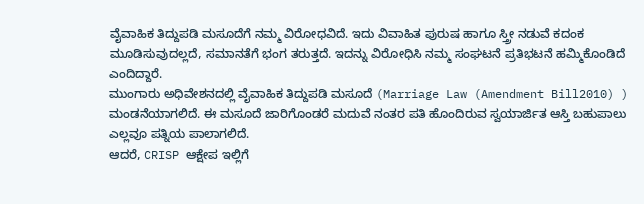ವೈವಾಹಿಕ ತಿದ್ದುಪಡಿ ಮಸೂದೆಗೆ ನಮ್ಮ ವಿರೋಧವಿದೆ. ಇದು ವಿವಾಹಿತ ಪುರುಷ ಹಾಗೂ ಸ್ತ್ರೀ ನಡುವೆ ಕದಂಕ ಮೂಡಿಸುವುದಲ್ಲದೆ, ಸಮಾನತೆಗೆ ಭಂಗ ತರುತ್ತದೆ. ಇದನ್ನು ವಿರೋಧಿಸಿ ನಮ್ಮ ಸಂಘಟನೆ ಪ್ರತಿಭಟನೆ ಹಮ್ಮಿಕೊಂಡಿದೆ ಎಂದಿದ್ದಾರೆ.
ಮುಂಗಾರು ಅಧಿವೇಶನದಲ್ಲಿ ವೈವಾಹಿಕ ತಿದ್ದುಪಡಿ ಮಸೂದೆ (Marriage Law (Amendment Bill2010) ) ಮಂಡನೆಯಾಗಲಿದೆ. ಈ ಮಸೂದೆ ಜಾರಿಗೊಂಡರೆ ಮದುವೆ ನಂತರ ಪತಿ ಹೊಂದಿರುವ ಸ್ವಯಾರ್ಜಿತ ಆಸ್ತಿ ಬಹುಪಾಲು ಎಲ್ಲವೂ ಪತ್ನಿಯ ಪಾಲಾಗಲಿದೆ.
ಆದರೆ, CRISP ಆಕ್ಷೇಪ ಇಲ್ಲಿಗೆ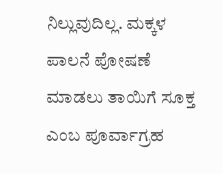ನಿಲ್ಲುವುದಿಲ್ಲ. ಮಕ್ಕಳ ಪಾಲನೆ ಪೋಷಣೆ ಮಾಡಲು ತಾಯಿಗೆ ಸೂಕ್ತ ಎಂಬ ಪೂರ್ವಾಗ್ರಹ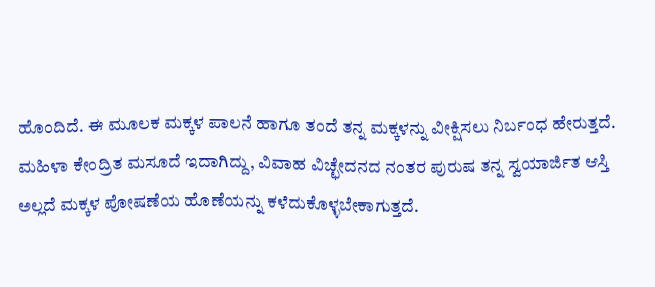ಹೊಂದಿದೆ. ಈ ಮೂಲಕ ಮಕ್ಕಳ ಪಾಲನೆ ಹಾಗೂ ತಂದೆ ತನ್ನ ಮಕ್ಕಳನ್ನು ವೀಕ್ಷಿಸಲು ನಿರ್ಬಂಧ ಹೇರುತ್ತದೆ.
ಮಹಿಳಾ ಕೇಂದ್ರಿತ ಮಸೂದೆ ಇದಾಗಿದ್ದು, ವಿವಾಹ ವಿಚ್ಛೇದನದ ನಂತರ ಪುರುಷ ತನ್ನ ಸ್ವಯಾರ್ಜಿತ ಆಸ್ತಿ ಅಲ್ಲದೆ ಮಕ್ಕಳ ಪೋಷಣೆಯ ಹೊಣೆಯನ್ನು ಕಳೆದುಕೊಳ್ಳಬೇಕಾಗುತ್ತದೆ.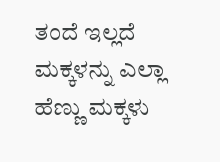ತಂದೆ ಇಲ್ಲದೆ ಮಕ್ಕಳನ್ನು ಎಲ್ಲಾ ಹೆಣ್ಣು ಮಕ್ಕಳು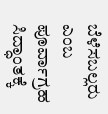ಬೆಳೆಸಬಲ್ಲರು ಎಂಬ ಪೂರ್ವಾಗ್ರಹ ಸಿದ್ಧಾಂತಕ್ಕೆ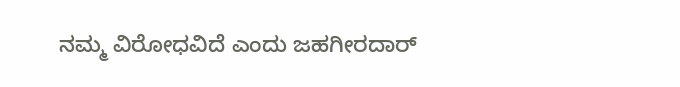ನಮ್ಮ ವಿರೋಧವಿದೆ ಎಂದು ಜಹಗೀರದಾರ್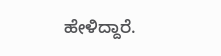ಹೇಳಿದ್ದಾರೆ.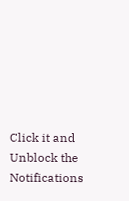Click it and Unblock the Notifications